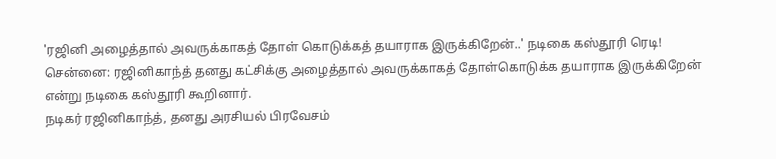'ரஜினி அழைத்தால் அவருக்காகத் தோள் கொடுக்கத் தயாராக இருக்கிறேன்..' நடிகை கஸ்தூரி ரெடி!
சென்னை: ரஜினிகாந்த் தனது கட்சிக்கு அழைத்தால் அவருக்காகத் தோள்கொடுக்க தயாராக இருக்கிறேன் என்று நடிகை கஸ்தூரி கூறினார்.
நடிகர் ரஜினிகாந்த், தனது அரசியல் பிரவேசம்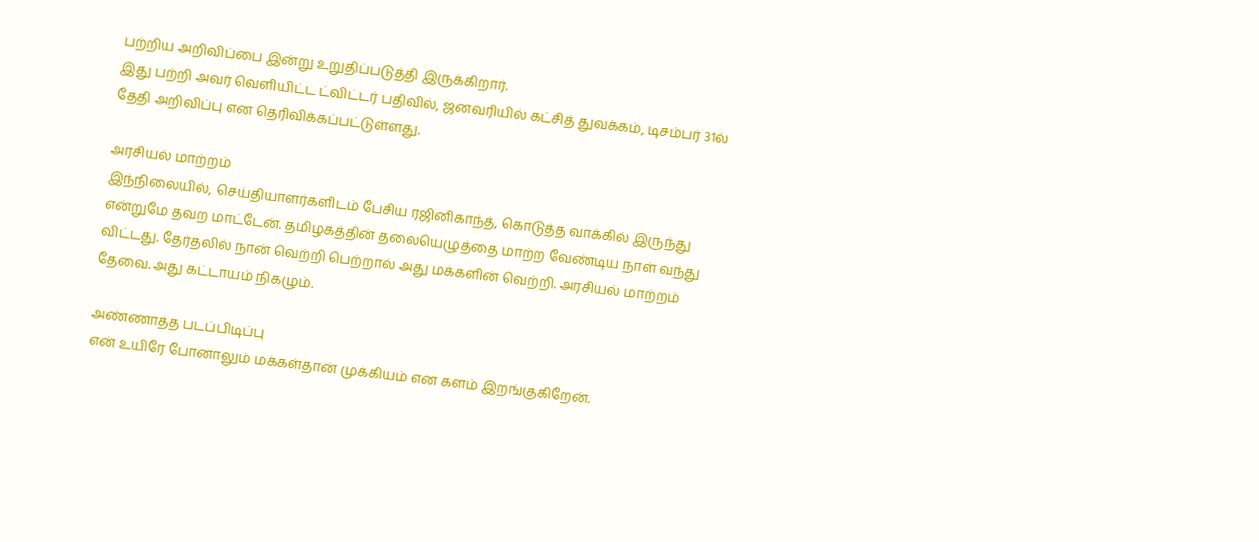பற்றிய அறிவிப்பை இன்று உறுதிப்படுத்தி இருக்கிறார்.
இது பற்றி அவர் வெளியிட்ட ட்விட்டர் பதிவில், ஜனவரியில் கட்சித் துவக்கம், டிசம்பர் 31ல் தேதி அறிவிப்பு என தெரிவிக்கப்பட்டுள்ளது.

அரசியல் மாற்றம்
இந்நிலையில், செய்தியாளர்களிடம் பேசிய ரஜினிகாந்த், கொடுத்த வாக்கில் இருந்து என்றுமே தவற மாட்டேன். தமிழகத்தின் தலையெழுத்தை மாற்ற வேண்டிய நாள் வந்து விட்டது. தேர்தலில் நான் வெற்றி பெற்றால் அது மக்களின் வெற்றி. அரசியல் மாற்றம் தேவை. அது கட்டாயம் நிகழும்.

அண்ணாத்த படப்பிடிப்பு
என் உயிரே போனாலும் மக்கள்தான் முக்கியம் என களம் இறங்குகிறேன்.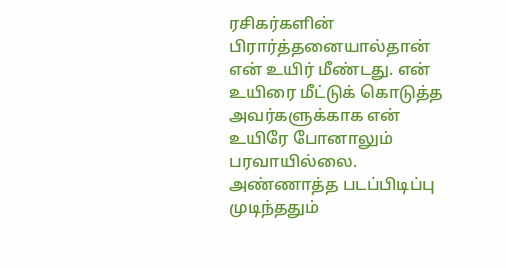ரசிகர்களின் பிரார்த்தனையால்தான் என் உயிர் மீண்டது. என் உயிரை மீட்டுக் கொடுத்த அவர்களுக்காக என் உயிரே போனாலும் பரவாயில்லை. அண்ணாத்த படப்பிடிப்பு முடிந்ததும்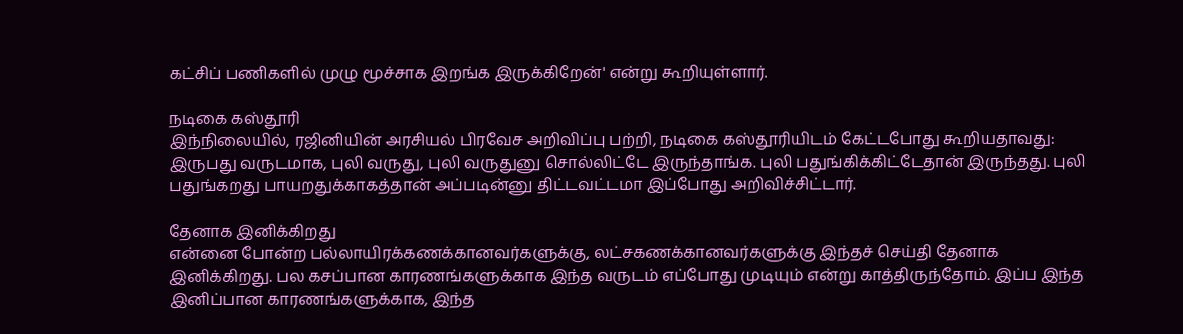கட்சிப் பணிகளில் முழு மூச்சாக இறங்க இருக்கிறேன்' என்று கூறியுள்ளார்.

நடிகை கஸ்தூரி
இந்நிலையில், ரஜினியின் அரசியல் பிரவேச அறிவிப்பு பற்றி, நடிகை கஸ்தூரியிடம் கேட்டபோது கூறியதாவது: இருபது வருடமாக, புலி வருது, புலி வருதுனு சொல்லிட்டே இருந்தாங்க. புலி பதுங்கிக்கிட்டேதான் இருந்தது. புலி பதுங்கறது பாயறதுக்காகத்தான் அப்படின்னு திட்டவட்டமா இப்போது அறிவிச்சிட்டார்.

தேனாக இனிக்கிறது
என்னை போன்ற பல்லாயிரக்கணக்கானவர்களுக்கு, லட்சகணக்கானவர்களுக்கு இந்தச் செய்தி தேனாக இனிக்கிறது. பல கசப்பான காரணங்களுக்காக இந்த வருடம் எப்போது முடியும் என்று காத்திருந்தோம். இப்ப இந்த இனிப்பான காரணங்களுக்காக, இந்த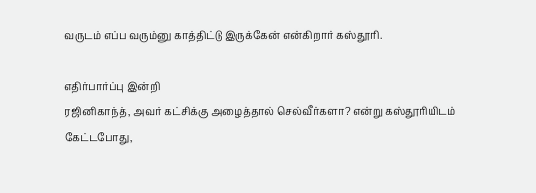வருடம் எப்ப வரும்னு காத்திட்டு இருக்கேன் என்கிறார் கஸ்தூரி.

எதிர்பார்ப்பு இன்றி
ரஜினிகாந்த், அவர் கட்சிக்கு அழைத்தால் செல்வீர்களா? என்று கஸ்தூரியிடம் கேட்டபோது,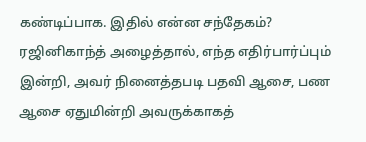கண்டிப்பாக. இதில் என்ன சந்தேகம்? ரஜினிகாந்த் அழைத்தால், எந்த எதிர்பார்ப்பும் இன்றி, அவர் நினைத்தபடி பதவி ஆசை, பண ஆசை ஏதுமின்றி அவருக்காகத்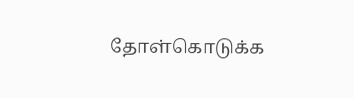தோள்கொடுக்க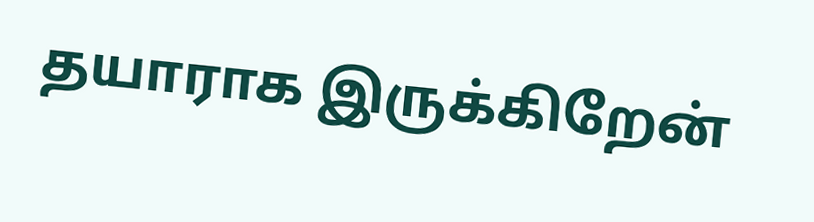தயாராக இருக்கிறேன்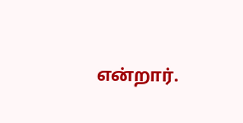என்றார்.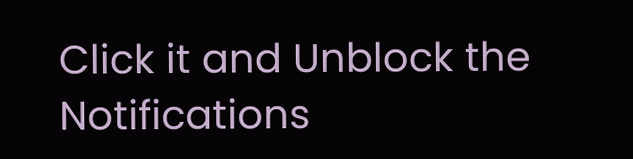Click it and Unblock the Notifications